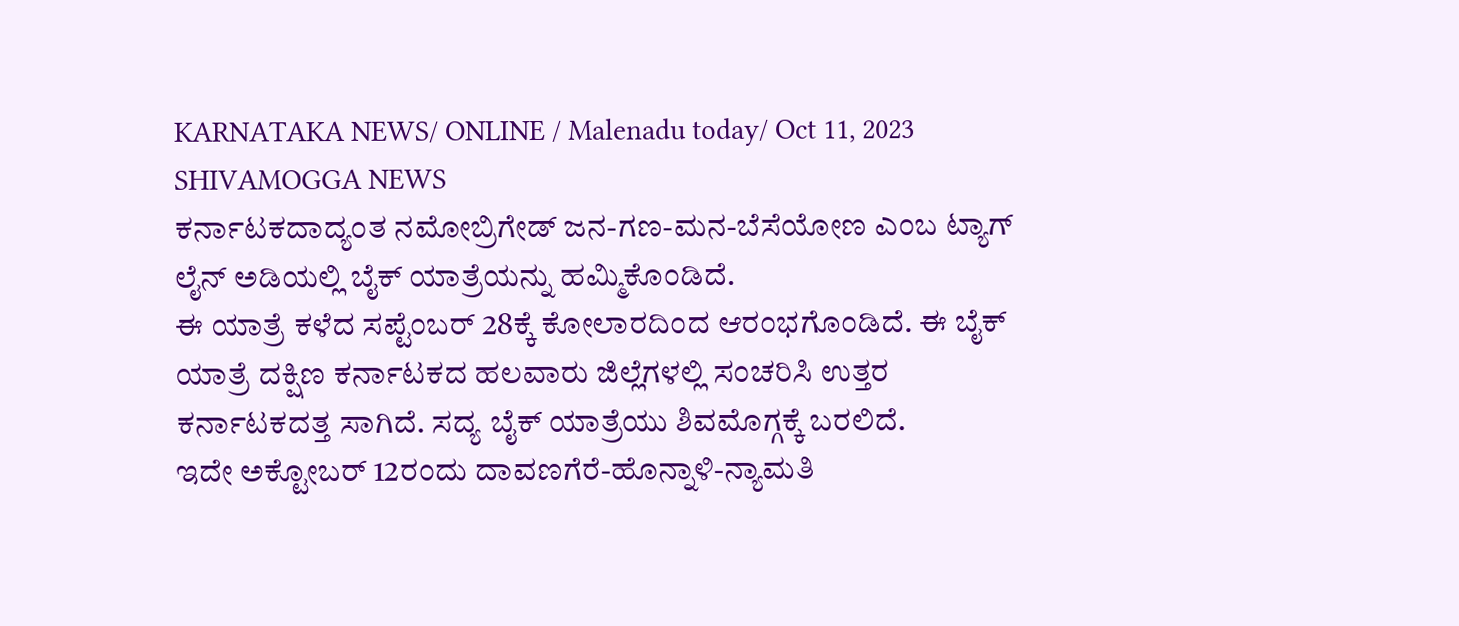KARNATAKA NEWS/ ONLINE / Malenadu today/ Oct 11, 2023 SHIVAMOGGA NEWS
ಕರ್ನಾಟಕದಾದ್ಯಂತ ನಮೋಬ್ರಿಗೇಡ್ ಜನ-ಗಣ-ಮನ-ಬೆಸೆಯೋಣ ಎಂಬ ಟ್ಯಾಗ್ ಲೈನ್ ಅಡಿಯಲ್ಲಿ ಬೈಕ್ ಯಾತ್ರೆಯನ್ನು ಹಮ್ಮಿಕೊಂಡಿದೆ.
ಈ ಯಾತ್ರೆ ಕಳೆದ ಸಪ್ಟೆಂಬರ್ 28ಕ್ಕೆ ಕೋಲಾರದಿಂದ ಆರಂಭಗೊಂಡಿದೆ. ಈ ಬೈಕ್ ಯಾತ್ರೆ ದಕ್ಷಿಣ ಕರ್ನಾಟಕದ ಹಲವಾರು ಜಿಲ್ಲೆಗಳಲ್ಲಿ ಸಂಚರಿಸಿ ಉತ್ತರ ಕರ್ನಾಟಕದತ್ತ ಸಾಗಿದೆ. ಸದ್ಯ ಬೈಕ್ ಯಾತ್ರೆಯು ಶಿವಮೊಗ್ಗಕ್ಕೆ ಬರಲಿದೆ.
ಇದೇ ಅಕ್ಟೋಬರ್ 12ರಂದು ದಾವಣಗೆರೆ-ಹೊನ್ನಾಳಿ-ನ್ಯಾಮತಿ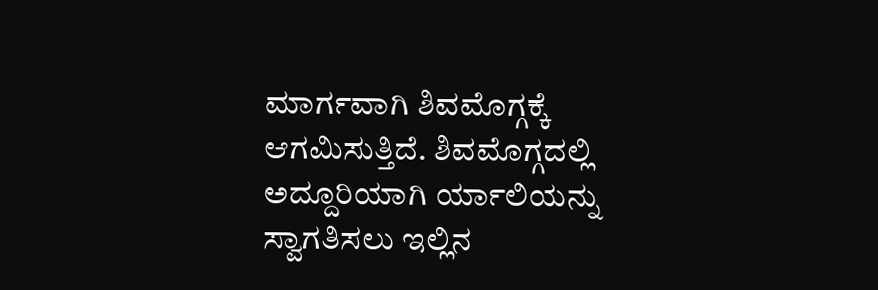ಮಾರ್ಗವಾಗಿ ಶಿವಮೊಗ್ಗಕ್ಕೆ ಆಗಮಿಸುತ್ತಿದೆ. ಶಿವಮೊಗ್ಗದಲ್ಲಿ ಅದ್ದೂರಿಯಾಗಿ ರ್ಯಾಲಿಯನ್ನು ಸ್ವಾಗತಿಸಲು ಇಲ್ಲಿನ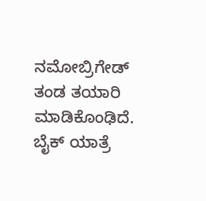ನಮೋಬ್ರಿಗೇಡ್ ತಂಡ ತಯಾರಿ ಮಾಡಿಕೊಂಢಿದೆ.
ಬೈಕ್ ಯಾತ್ರೆ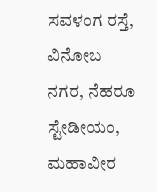ಸವಳಂಗ ರಸ್ತೆ, ವಿನೋಬ ನಗರ, ನೆಹರೂ ಸ್ಟೇಡೀಯಂ, ಮಹಾವೀರ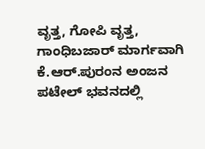ವೃತ್ತ, ಗೋಪಿ ವೃತ್ತ, ಗಾಂಧಿಬಜಾರ್ ಮಾರ್ಗವಾಗಿ ಕೆ.ಆರ್.ಪುರಂನ ಅಂಜನ ಪಟೇಲ್ ಭವನದಲ್ಲಿ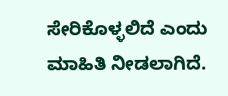ಸೇರಿಕೊಳ್ಳಲಿದೆ ಎಂದು ಮಾಹಿತಿ ನೀಡಲಾಗಿದೆ.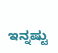ಇನ್ನಷ್ಟು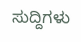ಸುದ್ದಿಗಳು